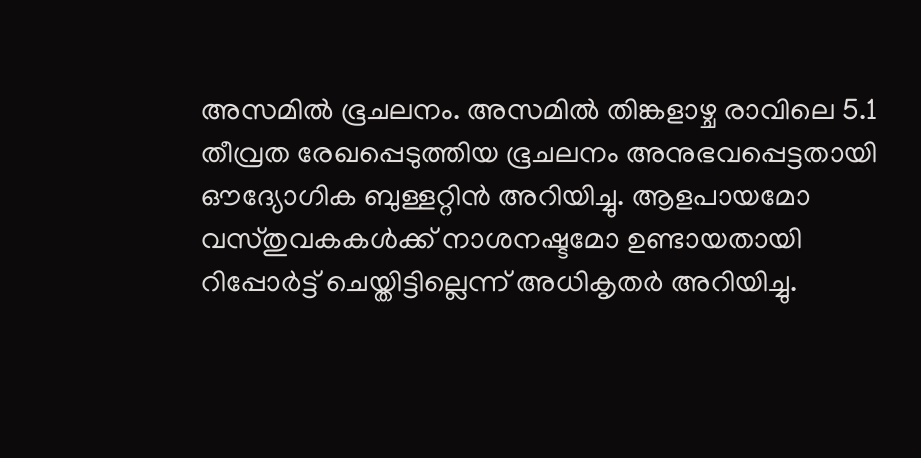അസമിൽ ഭൂചലനം. അസമിൽ തിങ്കളാഴ്ച രാവിലെ 5.1 തീവ്രത രേഖപ്പെടുത്തിയ ഭൂചലനം അനുഭവപ്പെട്ടതായി ഔദ്യോഗിക ബുള്ളറ്റിൻ അറിയിച്ചു. ആളപായമോ വസ്തുവകകൾക്ക് നാശനഷ്ടമോ ഉണ്ടായതായി റിപ്പോർട്ട് ചെയ്തിട്ടില്ലെന്ന് അധികൃതർ അറിയിച്ചു.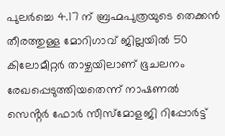പുലർച്ചെ 4.17 ന് ബ്രഹ്മപുത്രയുടെ തെക്കൻ തീരത്തുള്ള മോറിഗാവ് ജില്ലയിൽ 50 കിലോമീറ്റർ താഴ്ചയിലാണ് ഭൂചലനം രേഖപ്പെടുത്തിയതെന്ന് നാഷണൽ സെൻ്റർ ഫോർ സീസ്മോളജി റിപ്പോർട്ട്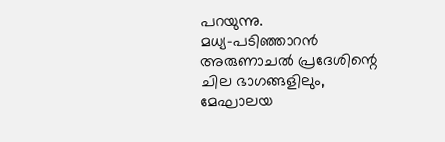പറയുന്നു.
മധ്യ-പടിഞ്ഞാറൻ അരുണാചൽ പ്രദേശിന്റെ ചില ഭാഗങ്ങളിലും, മേഘാലയ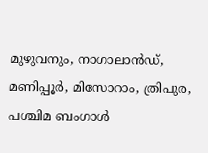മുഴുവനും, നാഗാലാൻഡ്, മണിപ്പൂർ, മിസോറാം, ത്രിപുര, പശ്ചിമ ബംഗാൾ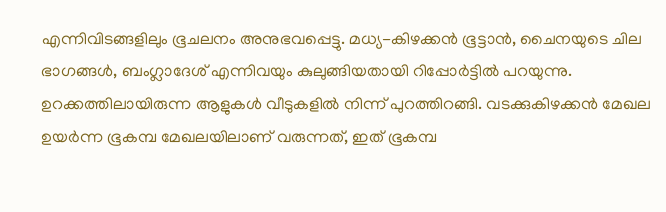എന്നിവിടങ്ങളിലും ഭൂചലനം അനുഭവപ്പെട്ടു. മധ്യ-കിഴക്കൻ ഭൂട്ടാൻ, ചൈനയുടെ ചില ഭാഗങ്ങൾ, ബംഗ്ലാദേശ് എന്നിവയും കുലുങ്ങിയതായി റിപ്പോർട്ടിൽ പറയുന്നു. ഉറക്കത്തിലായിരുന്ന ആളുകൾ വീടുകളിൽ നിന്ന് പുറത്തിറങ്ങി. വടക്കുകിഴക്കൻ മേഖല ഉയർന്ന ഭൂകമ്പ മേഖലയിലാണ് വരുന്നത്, ഇത് ഭൂകമ്പ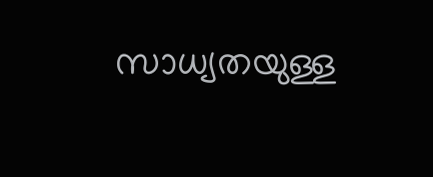സാധ്യതയുള്ള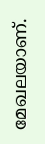മേഖലയാണ്.